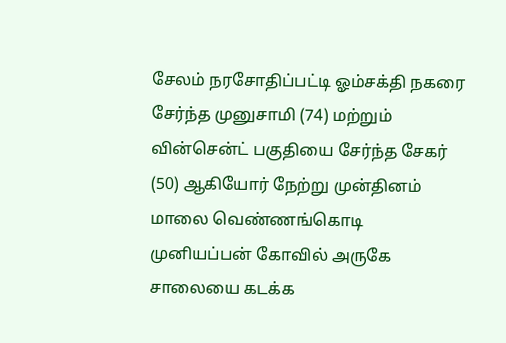சேலம் நரசோதிப்பட்டி ஓம்சக்தி நகரை சேர்ந்த முனுசாமி (74) மற்றும் வின்சென்ட் பகுதியை சேர்ந்த சேகர் (50) ஆகியோர் நேற்று முன்தினம் மாலை வெண்ணங்கொடி முனியப்பன் கோவில் அருகே சாலையை கடக்க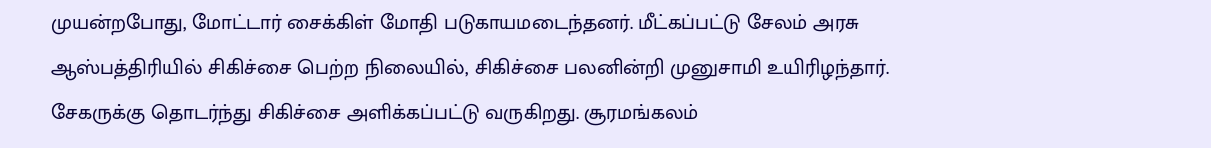முயன்றபோது, மோட்டார் சைக்கிள் மோதி படுகாயமடைந்தனர். மீட்கப்பட்டு சேலம் அரசு ஆஸ்பத்திரியில் சிகிச்சை பெற்ற நிலையில், சிகிச்சை பலனின்றி முனுசாமி உயிரிழந்தார். சேகருக்கு தொடர்ந்து சிகிச்சை அளிக்கப்பட்டு வருகிறது. சூரமங்கலம்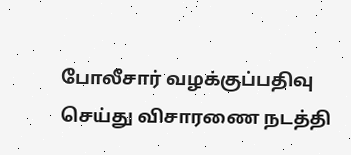போலீசார் வழக்குப்பதிவு செய்து விசாரணை நடத்தி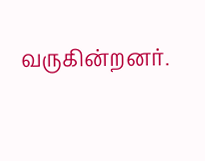வருகின்றனர்.